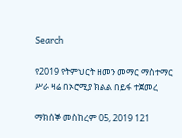Search

የ2019 የትምህርት ዘመን መማር ማስተማር ሥራ ዛሬ በኦሮሚያ ክልል በይፋ ተጀመረ

ማክሰኞ መስከረም 05, 2019 121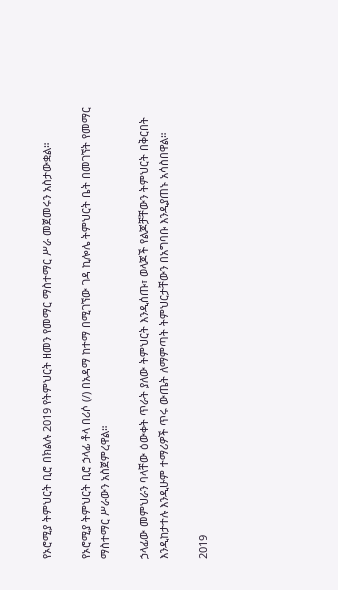የኦሮሚያ ትምህርት ቢሮ በክልሉ 2019 የትምህርት ዘመን የመማር ማስተማር ሥራ መጀመሩን አስታውቋል።

የኦሮሚያ ትምህርት ቢሮ ኃላፊ ቶላ በሪሶ (/) በአዳማ ከተማ በሚገኘው ገዳ ኪሎሌ ትምህርት ቤት በመገኘት የመማር ማስተማር ሥራውን አስጀምረዋል።

ኃላፊው መምህራን ባላቸው ዕውቀት ጥራት ያለው ትምህርት እንዲሰጡ፣ ወላጆች የልጆቻቸውን ትምህርት በቅርበት እንዲከታተሉ እንዲሁም ተማሪዎች ጥሩ ውጤት ለማምጣት ትምህርታቸውን በአግባቡ እንዲያጠኑ አሳስበዋል።

2019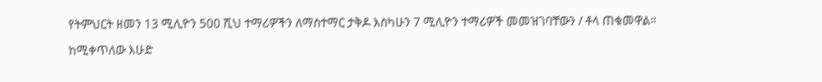የትምህርት ዘመን 13 ሚሊዮን 500 ሺህ ተማሪዎችን ለማስተማር ታቅዶ እስካሁን 7 ሚሊዮን ተማሪዎች መመዝገባቸውን / ቶላ ጠቁመዋል።

ከሚቀጥለው እሁድ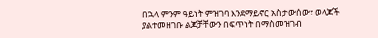በኋላ ምንም ዓይነት ምዝገባ እንደማይኖር አስታውሰው፣ ወላጆች ያልተመዘገቡ ልጆቻቸውን በፍጥነት በማስመዝገብ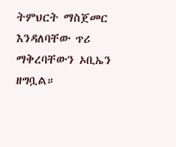ትምህርት ማስጀመር እንዳለባቸው ጥሪ ማቅረባቸውን ኦቢኤን ዘግቧል።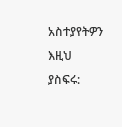አስተያየትዎን እዚህ ያስፍሩ: